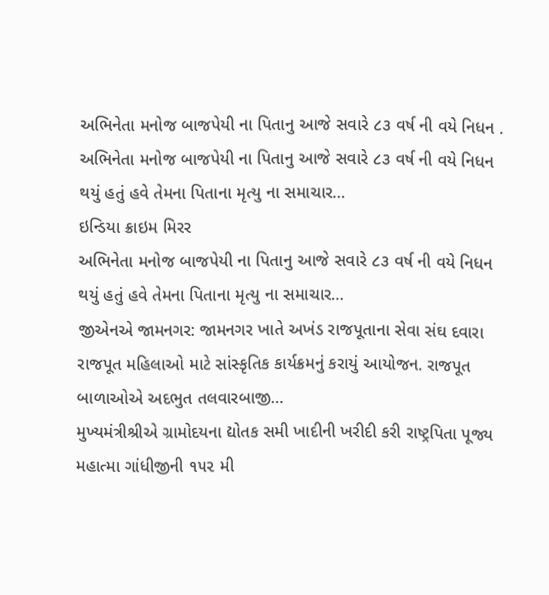અભિનેતા મનોજ બાજપેયી ના પિતાનુ આજે સવારે ૮૩ વર્ષ ની વયે નિધન .
અભિનેતા મનોજ બાજપેયી ના પિતાનુ આજે સવારે ૮૩ વર્ષ ની વયે નિધન થયું હતું હવે તેમના પિતાના મૃત્યુ ના સમાચાર…
ઇન્ડિયા ક્રાઇમ મિરર
અભિનેતા મનોજ બાજપેયી ના પિતાનુ આજે સવારે ૮૩ વર્ષ ની વયે નિધન થયું હતું હવે તેમના પિતાના મૃત્યુ ના સમાચાર…
જીએનએ જામનગર: જામનગર ખાતે અખંડ રાજપૂતાના સેવા સંઘ દવારા રાજપૂત મહિલાઓ માટે સાંસ્કૃતિક કાર્યક્રમનું કરાયું આયોજન. રાજપૂત બાળાઓએ અદભુત તલવારબાજી…
મુખ્યમંત્રીશ્રીએ ગ્રામોદયના દ્યોતક સમી ખાદીની ખરીદી કરી રાષ્ટ્રપિતા પૂજ્ય મહાત્મા ગાંધીજીની ૧૫૨ મી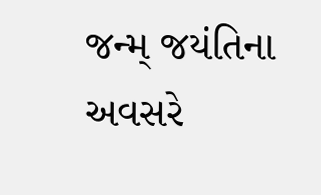જન્મ્ જયંતિના અવસરે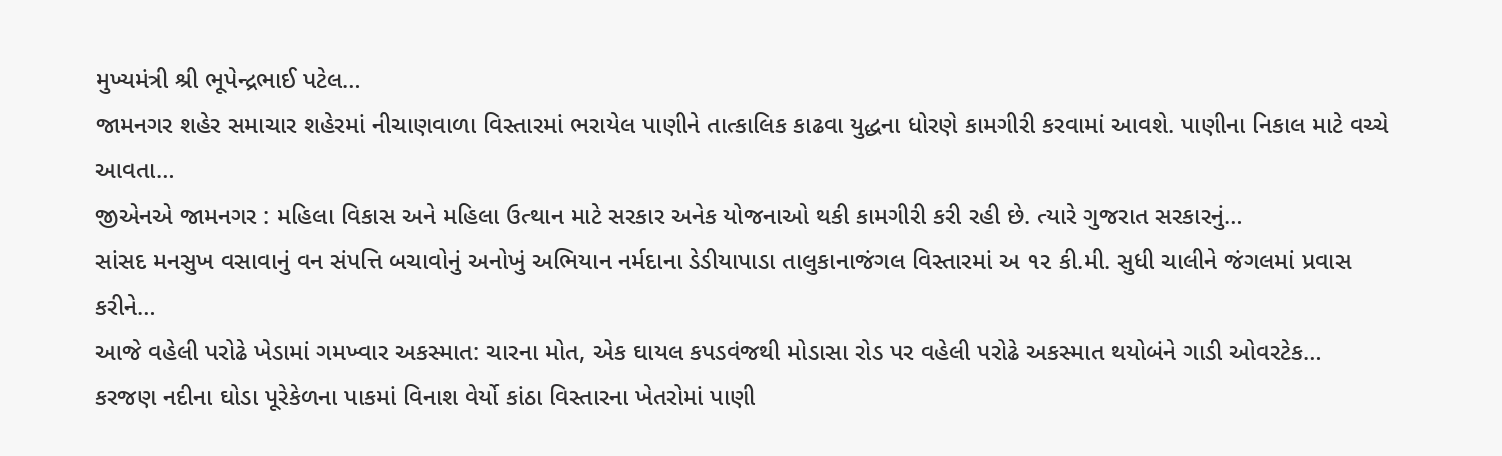મુખ્યમંત્રી શ્રી ભૂપેન્દ્રભાઈ પટેલ…
જામનગર શહેર સમાચાર શહેરમાં નીચાણવાળા વિસ્તારમાં ભરાયેલ પાણીને તાત્કાલિક કાઢવા યુદ્ધના ધોરણે કામગીરી કરવામાં આવશે. પાણીના નિકાલ માટે વચ્ચે આવતા…
જીએનએ જામનગર : મહિલા વિકાસ અને મહિલા ઉત્થાન માટે સરકાર અનેક યોજનાઓ થકી કામગીરી કરી રહી છે. ત્યારે ગુજરાત સરકારનું…
સાંસદ મનસુખ વસાવાનું વન સંપત્તિ બચાવોનું અનોખું અભિયાન નર્મદાના ડેડીયાપાડા તાલુકાનાજંગલ વિસ્તારમાં અ ૧૨ કી.મી. સુધી ચાલીને જંગલમાં પ્રવાસ કરીને…
આજે વહેલી પરોઢે ખેડામાં ગમખ્વાર અકસ્માત: ચારના મોત, એક ઘાયલ કપડવંજથી મોડાસા રોડ પર વહેલી પરોઢે અકસ્માત થયોબંને ગાડી ઓવરટેક…
કરજણ નદીના ઘોડા પૂરેકેળના પાકમાં વિનાશ વેર્યો કાંઠા વિસ્તારના ખેતરોમાં પાણી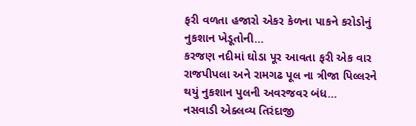ફરી વળતા હજારો એકર કેળના પાકને કરોડોનું નુકશાન ખેડૂતોની…
કરજણ નદીમાં ઘોડા પૂર આવતા ફરી એક વાર રાજપીપલા અને રામગઢ પૂલ ના ત્રીજા પિલ્લરને થયું નુકશાન પુલની અવરજવર બંધ…
નસવાડી એક્લવ્ય તિરંદાજી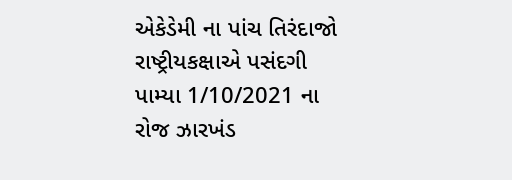એકેડેમી ના પાંચ તિરંદાજો રાષ્ટ્રીયકક્ષાએ પસંદગી પામ્યા 1/10/2021 ના રોજ ઝારખંડ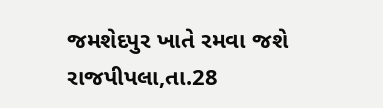જમશેદપુર ખાતે રમવા જશે રાજપીપલા,તા.28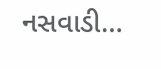નસવાડી…